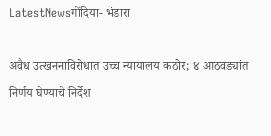LatestNewsगोंदिया- भंडारा

अवैध उत्खननाविरोधात उच्च न्यायालय कठोर; ४ आठवड्यांत निर्णय घेण्याचे निर्देश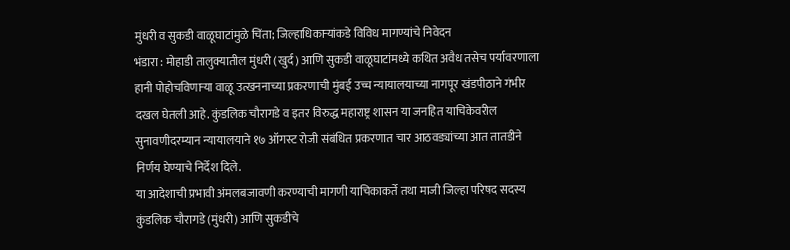मुंधरी व सुकडी वाळूघाटांमुळे चिंता; जिल्हाधिकाऱ्यांकडे विविध मागण्यांचे निवेदन
भंडारा : मोहाडी तालुक्यातील मुंधरी (खुर्द) आणि सुकडी वाळूघाटांमध्ये कथित अवैध तसेच पर्यावरणाला हानी पोहोचविणाऱ्या वाळू उत्खननाच्या प्रकरणाची मुंबई उच्च न्यायालयाच्या नागपूर खंडपीठाने गंभीर दखल घेतली आहे. कुंडलिक चौरागडे व इतर विरुद्ध महाराष्ट्र शासन या जनहित याचिकेवरील सुनावणीदरम्यान न्यायालयाने १७ ऑगस्ट रोजी संबंधित प्रकरणात चार आठवड्यांच्या आत तातडीने निर्णय घेण्याचे निर्देश दिले.
या आदेशाची प्रभावी अंमलबजावणी करण्याची मागणी याचिकाकर्ते तथा माजी जिल्हा परिषद सदस्य कुंडलिक चौरागडे (मुंधरी) आणि सुकडीचे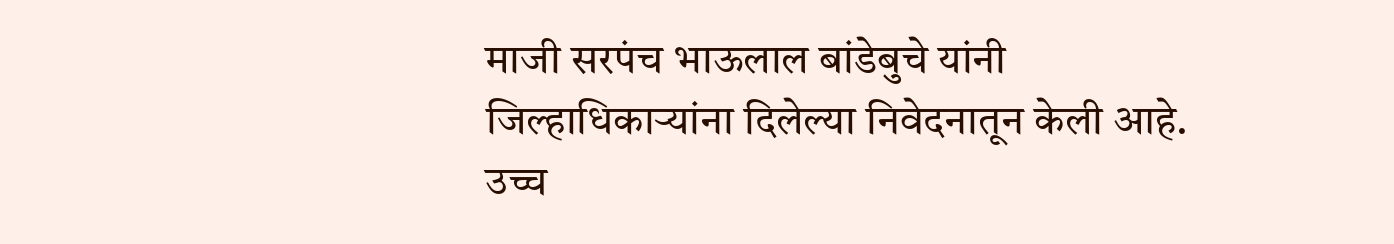माजी सरपंच भाऊलाल बांडेबुचे यांनी जिल्हाधिकाऱ्यांना दिलेल्या निवेदनातून केली आहे. उच्च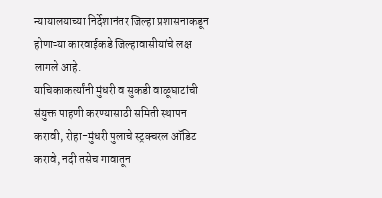न्यायालयाच्या निर्देशानंतर जिल्हा प्रशासनाकडून होणाऱ्या कारवाईकडे जिल्हावासीयांचे लक्ष लागले आहे.
याचिकाकर्त्यांनी मुंधरी व सुकडी वाळूघाटांची संयुक्त पाहणी करण्यासाठी समिती स्थापन करावी, रोहा-मुंधरी पुलाचे स्ट्रक्चरल ऑडिट करावे, नदी तसेच गावातून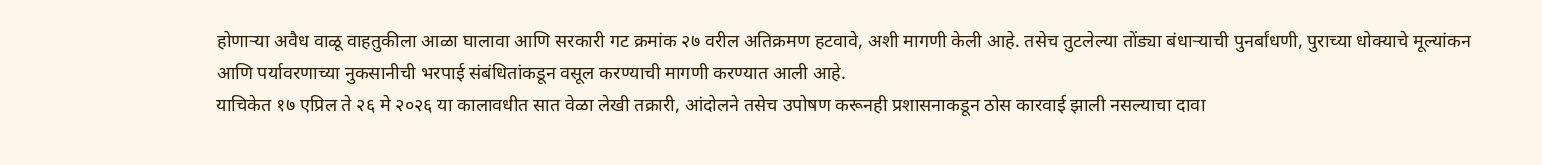होणाऱ्या अवैध वाळू वाहतुकीला आळा घालावा आणि सरकारी गट क्रमांक २७ वरील अतिक्रमण हटवावे, अशी मागणी केली आहे. तसेच तुटलेल्या तोंड्या बंधाऱ्याची पुनर्बांधणी, पुराच्या धोक्याचे मूल्यांकन आणि पर्यावरणाच्या नुकसानीची भरपाई संबंधितांकडून वसूल करण्याची मागणी करण्यात आली आहे.
याचिकेत १७ एप्रिल ते २६ मे २०२६ या कालावधीत सात वेळा लेखी तक्रारी, आंदोलने तसेच उपोषण करूनही प्रशासनाकडून ठोस कारवाई झाली नसल्याचा दावा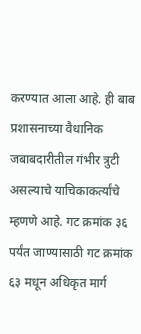करण्यात आला आहे. ही बाब प्रशासनाच्या वैधानिक जबाबदारीतील गंभीर त्रुटी असल्याचे याचिकाकर्त्यांचे म्हणणे आहे. गट क्रमांक ३६ पर्यंत जाण्यासाठी गट क्रमांक ६३ मधून अधिकृत मार्ग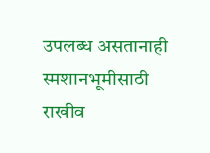उपलब्ध असतानाही स्मशानभूमीसाठी राखीव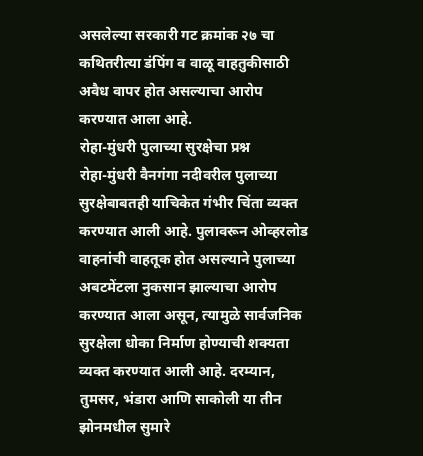असलेल्या सरकारी गट क्रमांक २७ चा कथितरीत्या डंपिंग व वाळू वाहतुकीसाठी अवैध वापर होत असल्याचा आरोप करण्यात आला आहे.
रोहा-मुंधरी पुलाच्या सुरक्षेचा प्रश्न
रोहा-मुंधरी वैनगंगा नदीवरील पुलाच्या सुरक्षेबाबतही याचिकेत गंभीर चिंता व्यक्त करण्यात आली आहे. पुलावरून ओव्हरलोड वाहनांची वाहतूक होत असल्याने पुलाच्या अबटमेंटला नुकसान झाल्याचा आरोप करण्यात आला असून, त्यामुळे सार्वजनिक सुरक्षेला धोका निर्माण होण्याची शक्यता व्यक्त करण्यात आली आहे. दरम्यान, तुमसर, भंडारा आणि साकोली या तीन झोनमधील सुमारे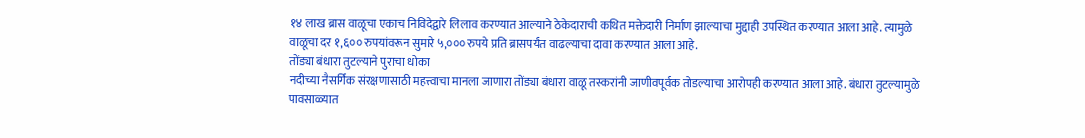१४ लाख ब्रास वाळूचा एकाच निविदेद्वारे लिलाव करण्यात आल्याने ठेकेदाराची कथित मक्तेदारी निर्माण झाल्याचा मुद्दाही उपस्थित करण्यात आला आहे. त्यामुळे वाळूचा दर १,६०० रुपयांवरून सुमारे ५,००० रुपये प्रति ब्रासपर्यंत वाढल्याचा दावा करण्यात आला आहे.
तोंड्या बंधारा तुटल्याने पुराचा धोका
नदीच्या नैसर्गिक संरक्षणासाठी महत्त्वाचा मानला जाणारा तोंड्या बंधारा वाळू तस्करांनी जाणीवपूर्वक तोडल्याचा आरोपही करण्यात आला आहे. बंधारा तुटल्यामुळे पावसाळ्यात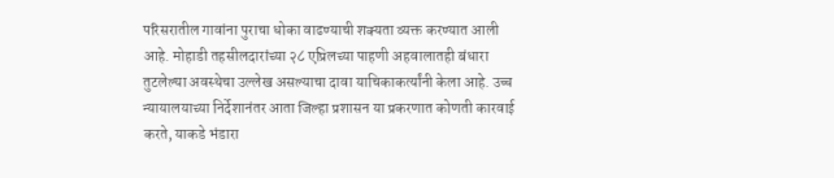परिसरातील गावांना पुराचा धोका वाढण्याची शक्यता व्यक्त करण्यात आली आहे. मोहाडी तहसीलदारांच्या २८ एप्रिलच्या पाहणी अहवालातही बंधारा तुटलेल्या अवस्थेचा उल्लेख असल्याचा दावा याचिकाकर्त्यांनी केला आहे. उच्च न्यायालयाच्या निर्देशानंतर आता जिल्हा प्रशासन या प्रकरणात कोणती कारवाई करते, याकडे भंडारा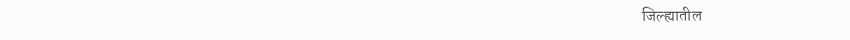जिल्ह्यातील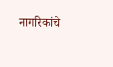नागरिकांचे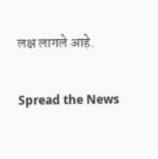लक्ष लागले आहे.

Spread the News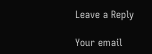Leave a Reply

Your email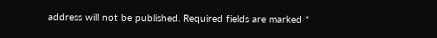address will not be published. Required fields are marked *